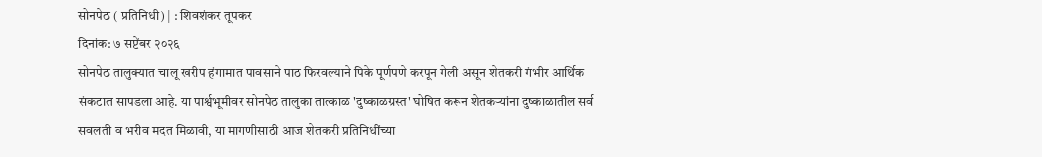सोनपेठ ( प्रतिनिधी) | : शिवशंकर तूपकर
दिनांक: ७ सप्टेंबर २०२६
सोनपेठ तालुक्यात चालू खरीप हंगामात पावसाने पाठ फिरवल्याने पिके पूर्णपणे करपून गेली असून शेतकरी गंभीर आर्थिक संकटात सापडला आहे. या पार्श्वभूमीवर सोनपेठ तालुका तात्काळ 'दुष्काळग्रस्त' घोषित करून शेतकऱ्यांना दुष्काळातील सर्व सवलती व भरीव मदत मिळावी, या मागणीसाठी आज शेतकरी प्रतिनिधींच्या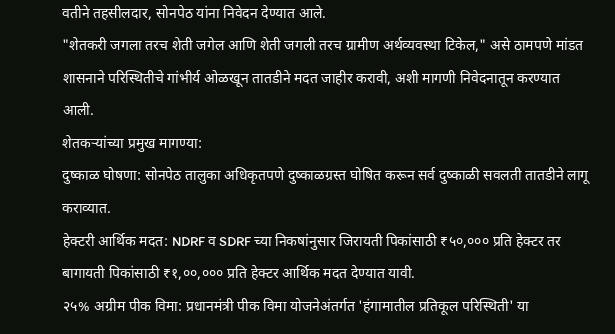वतीने तहसीलदार, सोनपेठ यांना निवेदन देण्यात आले.
"शेतकरी जगला तरच शेती जगेल आणि शेती जगली तरच ग्रामीण अर्थव्यवस्था टिकेल," असे ठामपणे मांडत शासनाने परिस्थितीचे गांभीर्य ओळखून तातडीने मदत जाहीर करावी, अशी मागणी निवेदनातून करण्यात आली.
शेतकऱ्यांच्या प्रमुख मागण्या:
दुष्काळ घोषणा: सोनपेठ तालुका अधिकृतपणे दुष्काळग्रस्त घोषित करून सर्व दुष्काळी सवलती तातडीने लागू कराव्यात.
हेक्टरी आर्थिक मदत: NDRF व SDRF च्या निकषांनुसार जिरायती पिकांसाठी ₹५०,००० प्रति हेक्टर तर बागायती पिकांसाठी ₹१,००,००० प्रति हेक्टर आर्थिक मदत देण्यात यावी.
२५% अग्रीम पीक विमा: प्रधानमंत्री पीक विमा योजनेअंतर्गत 'हंगामातील प्रतिकूल परिस्थिती' या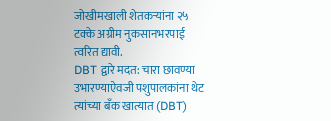जोखीमखाली शेतकऱ्यांना २५ टक्के अग्रीम नुकसानभरपाई त्वरित द्यावी.
DBT द्वारे मदत: चारा छावण्या उभारण्याऐवजी पशुपालकांना थेट त्यांच्या बँक खात्यात (DBT)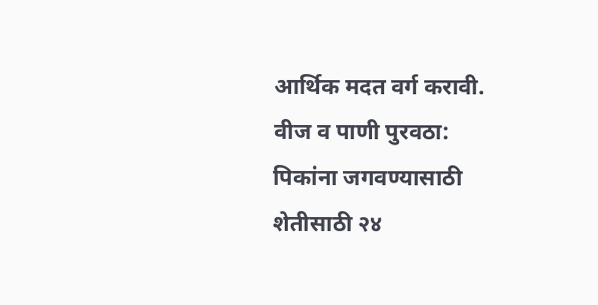आर्थिक मदत वर्ग करावी.
वीज व पाणी पुरवठा: पिकांना जगवण्यासाठी शेतीसाठी २४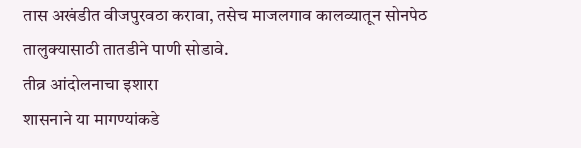तास अखंडीत वीजपुरवठा करावा, तसेच माजलगाव कालव्यातून सोनपेठ तालुक्यासाठी तातडीने पाणी सोडावे.
तीव्र आंदोलनाचा इशारा
शासनाने या मागण्यांकडे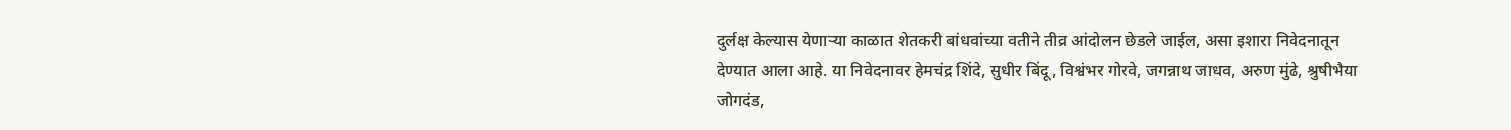दुर्लक्ष केल्यास येणाऱ्या काळात शेतकरी बांधवांच्या वतीने तीव्र आंदोलन छेडले जाईल, असा इशारा निवेदनातून देण्यात आला आहे. या निवेदनावर हेमचंद्र शिंदे, सुधीर बिंदू, विश्वंभर गोरवे, जगन्नाथ जाधव, अरुण मुंढे, श्रुषीभैया जोगदंड,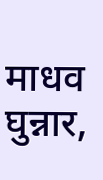माधव घुन्नार,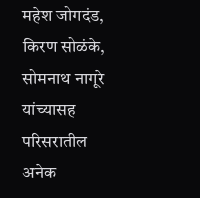महेश जोगदंड, किरण सोळंके, सोमनाथ नागूरे यांच्यासह परिसरातील अनेक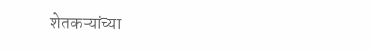शेतकऱ्यांच्या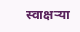स्वाक्षऱ्या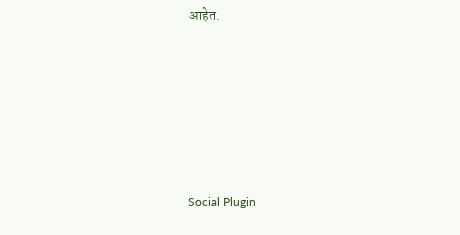आहेत.






Social Plugin